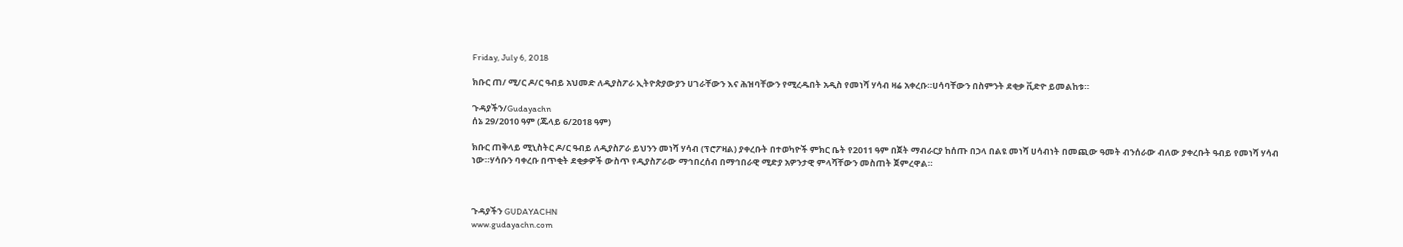Friday, July 6, 2018

ክቡር ጠ/ ሚ/ር ዶ/ር ዓብይ አህመድ ለዲያስፖራ ኢትዮጵያውያን ሀገራቸውን እና ሕዝባቸውን የሚረዱበት አዲስ የመነሻ ሃሳብ ዛሬ አቀረቡ።ሀሳባቸውን በስምንት ደቂቃ ቪድዮ ይመልከቱ።

ጉዳያችን/Gudayachn
ሰኔ 29/2010 ዓም (ጁላይ 6/2018 ዓም)

ክቡር ጠቅላይ ሚኒስትር ዶ/ር ዓብይ ለዲያስፖራ ይህንን መነሻ ሃሳብ (ፕሮፖዛል) ያቀረቡት በተወካዮች ምክር ቤት የ2011 ዓም በጀት ማብራርያ ከሰጡ በኃላ በልዩ መነሻ ሀሳብነት በመጪው ዓመት ብንሰራው ብለው ያቀረቡት ዓብይ የመነሻ ሃሳብ ነው።ሃሳቡን ባቀረቡ በጥቂት ደቂቃዎች ውስጥ የዲያስፖራው ማኅበረሰብ በማኅበራዊ ሚድያ አዎንታዊ ምላሻቸውን መስጠት ጀምረዋል።



ጉዳያችን GUDAYACHN
www.gudayachn.com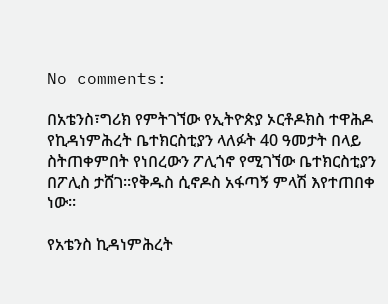No comments:

በአቴንስ፣ግሪክ የምትገኘው የኢትዮጵያ ኦርቶዶክስ ተዋሕዶ የኪዳነምሕረት ቤተክርስቲያን ላለፉት 40 ዓመታት በላይ ስትጠቀምበት የነበረውን ፖሊጎኖ የሚገኘው ቤተክርስቲያን በፖሊስ ታሸገ።የቅዱስ ሲኖዶስ አፋጣኝ ምላሽ እየተጠበቀ ነው።

የአቴንስ ኪዳነምሕረት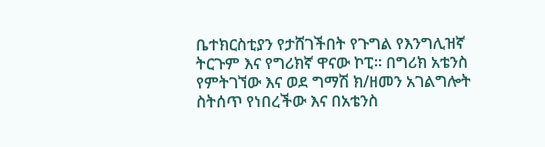ቤተክርስቲያን የታሸገችበት የጉግል የእንግሊዝኛ ትርጉም እና የግሪክኛ ዋናው ኮፒ። በግሪክ አቴንስ የምትገኘው እና ወደ ግማሽ ክ/ዘመን አገልግሎት ስትሰጥ የነበረችው እና በአቴንስ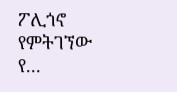ፖሊጎኖ የምትገኘው የ...